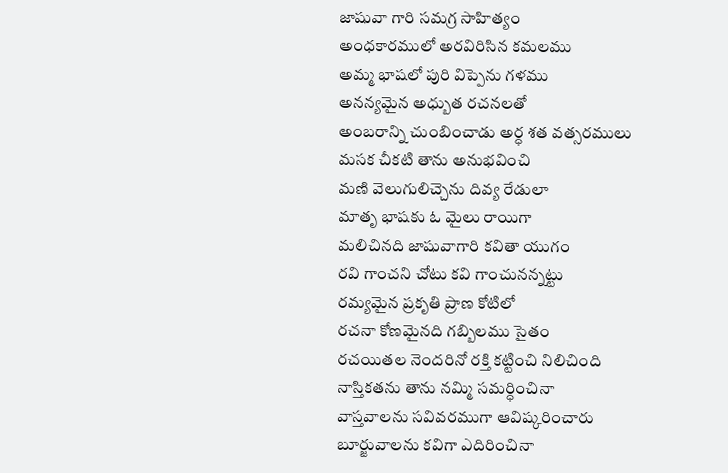జాషువా గారి సమగ్ర సాహిత్యం
అంధకారములో అరవిరిసిన కమలము
అమ్మ భాషలో పురి విప్పెను గళము
అనన్యమైన అధ్బుత రచనలతో
అంబరాన్ని చుంబించాడు అర్ధ శత వత్సరములు
మసక చీకటి తాను అనుభవించి
మణి వెలుగులిచ్చెను దివ్య రేడులా
మాతృ భాషకు ఓ మైలు రాయిగా
మలిచినది జాషువాగారి కవితా యుగం
రవి గాంచని చోటు కవి గాంచునన్నట్టు
రమ్యమైన ప్రకృతి ప్రాణ కోటిలో
రచనా కోణమైనది గబ్బిలము సైతం
రచయితల నెందరినో రక్తి కట్టించి నిలిచింది
నాస్తికతను తాను నమ్మి సమర్ధించినా
వాస్తవాలను సవివరముగా ఆవిష్కరించారు
బూర్జువాలను కవిగా ఎదిరించినా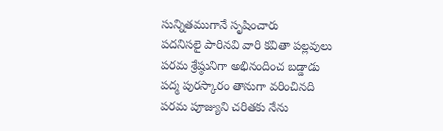సున్నితముగానే సృషించారు
పదనిసలై పారినవి వారి కవితా పల్లవులు
పరమ శ్రేష్ఠునిగా అభినందించ బడ్డాడు
పద్మ పురస్కారం తానుగా వరించినది
పరమ పూజ్యుని చరితకు నేను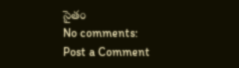సైతం
No comments:
Post a Comment